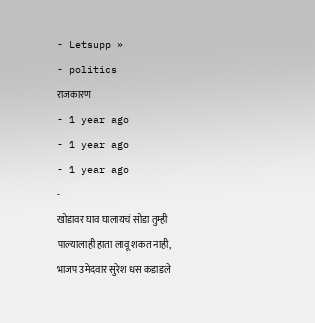- Letsupp »
- politics
राजकारण
- 1 year ago
- 1 year ago
- 1 year ago
-
खोडावर घाव घालायचं सोडा तुम्ही पाल्यालाही हाता लावू शकत नाही, भाजप उमेदवार सुरेश धस कडाडले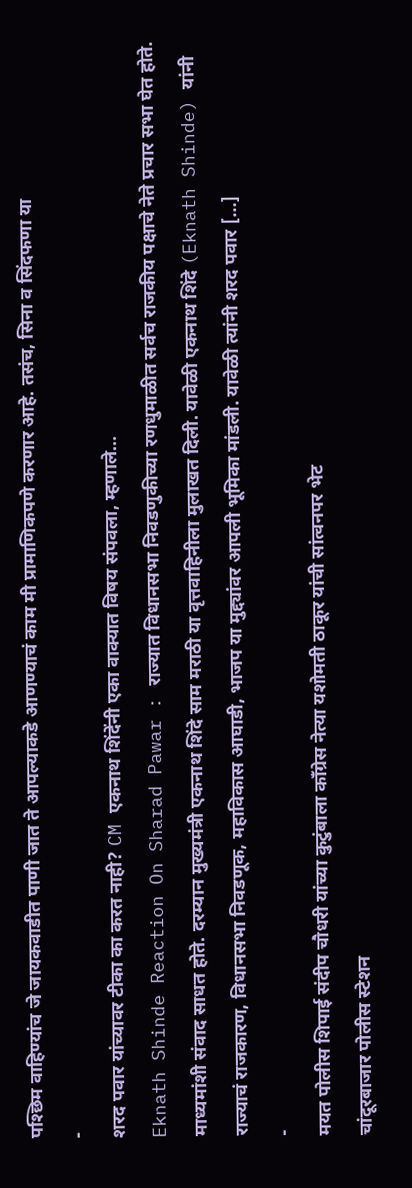पश्छिम वाहिण्यांच जे जायकवाडीत पाणी जात ते आपल्याकडे आणण्याचं काम मी प्रामाणिकपणे करणार आहे. तसंच, सिना व सिंदफणा या
-
शरद पवार यांच्यावर टीका का करत नाही? CM एकनाथ शिंदेंनी एका वाक्यात विषय संपवला, म्हणाले…
Eknath Shinde Reaction On Sharad Pawar : राज्यात विधानसभा निवडणुकीच्या रणधुमाळीत सर्वच राजकीय पक्षाचे नेते प्रचार सभा घेत होते. माध्यमांशी संवाद साधत होते. दरम्यान मुख्यमंत्री एकनाथ शिंदे साम मराठी या वृत्तवाहिनीला मुलाखत दिली. यावेळी एकनाथ शिंदे (Eknath Shinde) यांनी राज्याचं राजकारण, विधानसभा निवडणूक, महाविकास आघाडी, भाजप या मुद्द्यांवर आपली भूमिका मांडली. यावेळी त्यांनी शरद पवार […]
-
मयत पोलीस शिपाई संदीप चौधरी यांच्या कुटुंबाला काँग्रेस नेत्या यशोमती ठाकूर यांची सांत्वनपर भेट
चांदूरबाजार पोलीस स्टेशन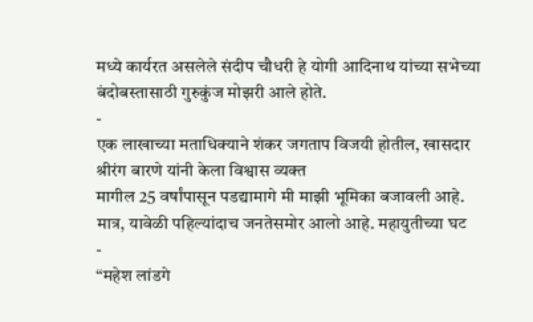मध्ये कार्यरत असलेले संदीप चौधरी हे योगी आदिनाथ यांच्या सभेच्या बंदोबस्तासाठी गुरुकुंज मोझरी आले होते.
-
एक लाखाच्या मताधिक्याने शंकर जगताप विजयी होतील, खासदार श्रीरंग बारणे यांनी केला विश्वास व्यक्त
मागील 25 वर्षांपासून पडद्यामागे मी माझी भूमिका बजावली आहे. मात्र, यावेळी पहिल्यांदाच जनतेसमोर आलो आहे. महायुतीच्या घट
-
“महेश लांडगे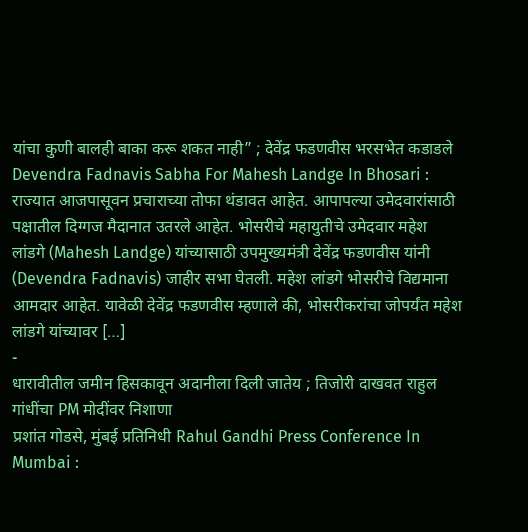यांचा कुणी बालही बाका करू शकत नाही” ; देवेंद्र फडणवीस भरसभेत कडाडले
Devendra Fadnavis Sabha For Mahesh Landge In Bhosari : राज्यात आजपासूवन प्रचाराच्या तोफा थंडावत आहेत. आपापल्या उमेदवारांसाठी पक्षातील दिग्गज मैदानात उतरले आहेत. भोसरीचे महायुतीचे उमेदवार महेश लांडगे (Mahesh Landge) यांच्यासाठी उपमुख्यमंत्री देवेंद्र फडणवीस यांनी (Devendra Fadnavis) जाहीर सभा घेतली. महेश लांडगे भोसरीचे विद्यमाना आमदार आहेत. यावेळी देवेंद्र फडणवीस म्हणाले की, भोसरीकरांचा जोपर्यंत महेश लांडगे यांच्यावर […]
-
धारावीतील जमीन हिसकावून अदानीला दिली जातेय ; तिजोरी दाखवत राहुल गांधींचा PM मोदींवर निशाणा
प्रशांत गोडसे, मुंबई प्रतिनिधी Rahul Gandhi Press Conference In Mumbai :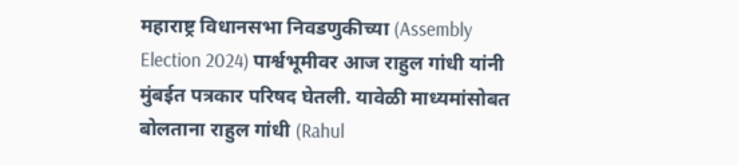महाराष्ट्र विधानसभा निवडणुकीच्या (Assembly Election 2024) पार्श्वभूमीवर आज राहुल गांधी यांनी मुंबईत पत्रकार परिषद घेतली. यावेळी माध्यमांसोबत बोलताना राहुल गांधी (Rahul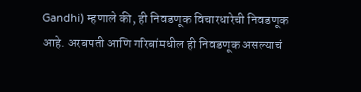Gandhi) म्हणाले की, ही निवडणूक विचारधारेची निवडणूक आहे. अरबपती आणि गरिबांमधील ही निवडणूक असल्याचं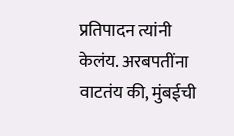प्रतिपादन त्यांनी केलंय. अरबपतींना वाटतंय की, मुंबईची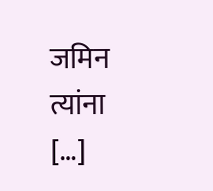जमिन त्यांना […]